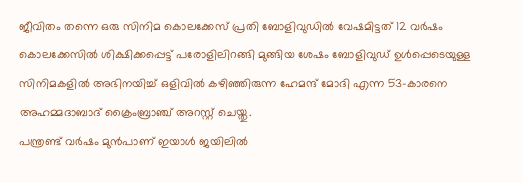ജീവിതം തന്നെ ഒരു സിനിമ കൊലക്കേസ് പ്രതി ബോളിവുഡിൽ വേഷമിട്ടത് 12 വർഷം
കൊലക്കേസിൽ ശിക്ഷിക്കപ്പെട്ട് പരോളിലിറങ്ങി മുങ്ങിയ ശേഷം ബോളിവുഡ് ഉൾപ്പെടെയുള്ള സിനിമകളിൽ അഭിനയിച്ച് ഒളിവിൽ കഴിഞ്ഞിരുന്ന ഹേമന്ദ് മോദി എന്ന 53-കാരനെ അഹമ്മദാബാദ് ക്രൈംബ്രാഞ്ച് അറസ്റ്റ് ചെയ്തു.
പന്ത്രണ്ട് വർഷം മുൻപാണ് ഇയാൾ ജയിലിൽ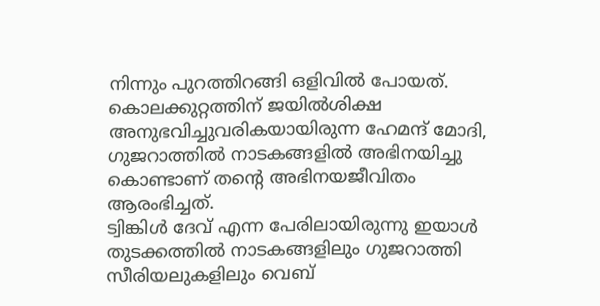നിന്നും പുറത്തിറങ്ങി ഒളിവിൽ പോയത്. കൊലക്കുറ്റത്തിന് ജയിൽശിക്ഷ അനുഭവിച്ചുവരികയായിരുന്ന ഹേമന്ദ് മോദി, ഗുജറാത്തിൽ നാടകങ്ങളിൽ അഭിനയിച്ചു കൊണ്ടാണ് തന്റെ അഭിനയജീവിതം ആരംഭിച്ചത്.
ട്വിങ്കിൾ ദേവ് എന്ന പേരിലായിരുന്നു ഇയാൾ തുടക്കത്തിൽ നാടകങ്ങളിലും ഗുജറാത്തി സീരിയലുകളിലും വെബ്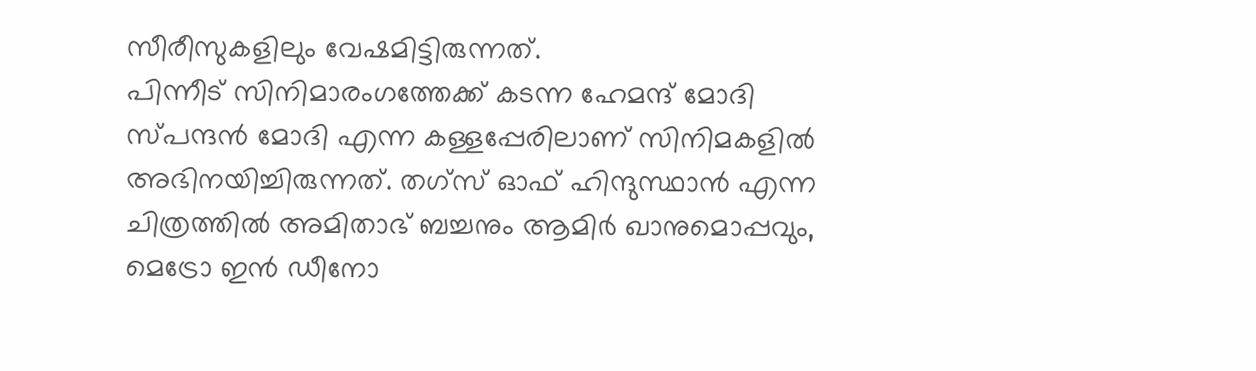സീരീസുകളിലും വേഷമിട്ടിരുന്നത്.
പിന്നീട് സിനിമാരംഗത്തേക്ക് കടന്ന ഹേമന്ദ് മോദി സ്പന്ദൻ മോദി എന്ന കള്ളപ്പേരിലാണ് സിനിമകളിൽ അഭിനയിച്ചിരുന്നത്. തഗ്സ് ഓഫ് ഹിന്ദുസ്ഥാൻ എന്ന ചിത്രത്തിൽ അമിതാഭ് ബച്ചനും ആമിർ ഖാനുമൊപ്പവും, മെട്രോ ഇൻ ഡീനോ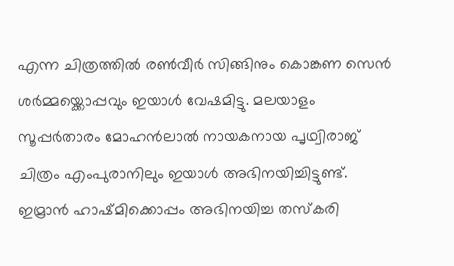എന്ന ചിത്രത്തിൽ രൺവീർ സിങ്ങിനും കൊങ്കണ സെൻ ശർമ്മയ്ക്കൊപ്പവും ഇയാൾ വേഷമിട്ടു. മലയാളം സൂപ്പർതാരം മോഹൻലാൽ നായകനായ പൃഥ്വിരാജ് ചിത്രം എംപുരാനിലും ഇയാൾ അഭിനയിച്ചിട്ടുണ്ട്.
ഇമ്രാൻ ഹാഷ്മിക്കൊപ്പം അഭിനയിച്ച തസ്കരി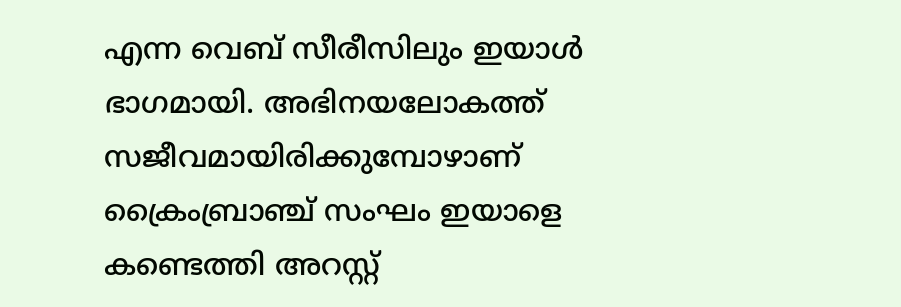എന്ന വെബ് സീരീസിലും ഇയാൾ ഭാഗമായി. അഭിനയലോകത്ത് സജീവമായിരിക്കുമ്പോഴാണ് ക്രൈംബ്രാഞ്ച് സംഘം ഇയാളെ കണ്ടെത്തി അറസ്റ്റ്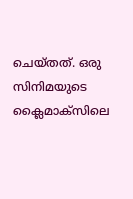ചെയ്തത്. ഒരു സിനിമയുടെ ക്ലൈമാക്സിലെ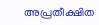അപ്രതീക്ഷിത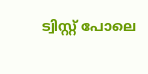ട്വിസ്റ്റ് പോലെ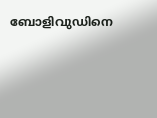ബോളിവുഡിനെ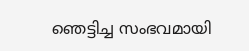ഞെട്ടിച്ച സംഭവമായി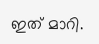ഇത് മാറി.